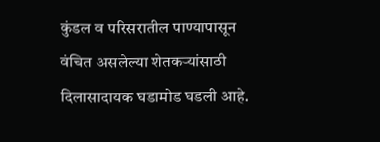कुंडल व परिसरातील पाण्यापासून वंचित असलेल्या शेतकऱ्यांसाठी दिलासादायक घडामोड घडली आहे.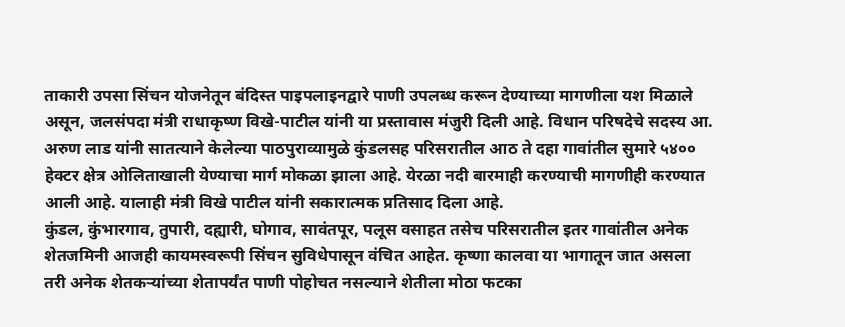ताकारी उपसा सिंचन योजनेतून बंदिस्त पाइपलाइनद्वारे पाणी उपलब्ध करून देण्याच्या मागणीला यश मिळाले असून, जलसंपदा मंत्री राधाकृष्ण विखे-पाटील यांनी या प्रस्तावास मंजुरी दिली आहे. विधान परिषदेचे सदस्य आ. अरुण लाड यांनी सातत्याने केलेल्या पाठपुराव्यामुळे कुंडलसह परिसरातील आठ ते दहा गावांतील सुमारे ५४०० हेक्टर क्षेत्र ओलिताखाली येण्याचा मार्ग मोकळा झाला आहे. येरळा नदी बारमाही करण्याची मागणीही करण्यात आली आहे. यालाही मंत्री विखे पाटील यांनी सकारात्मक प्रतिसाद दिला आहे.
कुंडल, कुंभारगाव, तुपारी, दह्यारी, घोगाव, सावंतपूर, पलूस वसाहत तसेच परिसरातील इतर गावांतील अनेक शेतजमिनी आजही कायमस्वरूपी सिंचन सुविधेपासून वंचित आहेत. कृष्णा कालवा या भागातून जात असला तरी अनेक शेतकऱ्यांच्या शेतापर्यंत पाणी पोहोचत नसल्याने शेतीला मोठा फटका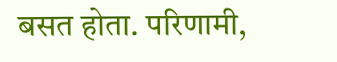बसत होता. परिणामी,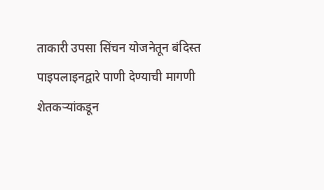ताकारी उपसा सिंचन योजनेतून बंदिस्त पाइपलाइनद्वारे पाणी देण्याची मागणी शेतकऱ्यांकडून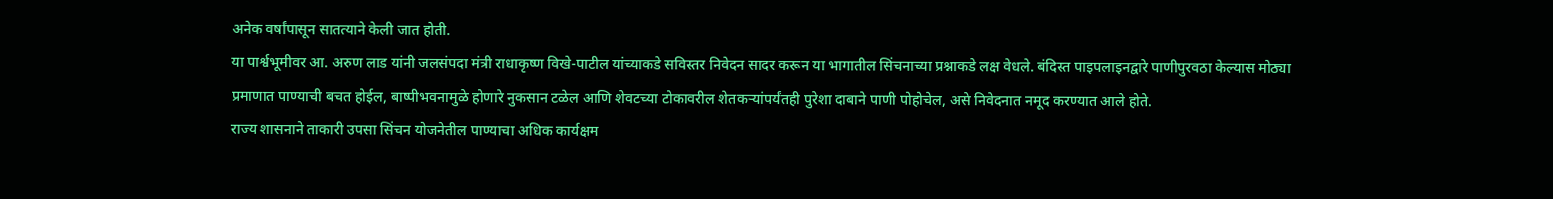अनेक वर्षांपासून सातत्याने केली जात होती.
या पार्श्वभूमीवर आ. अरुण लाड यांनी जलसंपदा मंत्री राधाकृष्ण विखे-पाटील यांच्याकडे सविस्तर निवेदन सादर करून या भागातील सिंचनाच्या प्रश्नाकडे लक्ष वेधले. बंदिस्त पाइपलाइनद्वारे पाणीपुरवठा केल्यास मोठ्या प्रमाणात पाण्याची बचत होईल, बाष्पीभवनामुळे होणारे नुकसान टळेल आणि शेवटच्या टोकावरील शेतकऱ्यांपर्यंतही पुरेशा दाबाने पाणी पोहोचेल, असे निवेदनात नमूद करण्यात आले होते.
राज्य शासनाने ताकारी उपसा सिंचन योजनेतील पाण्याचा अधिक कार्यक्षम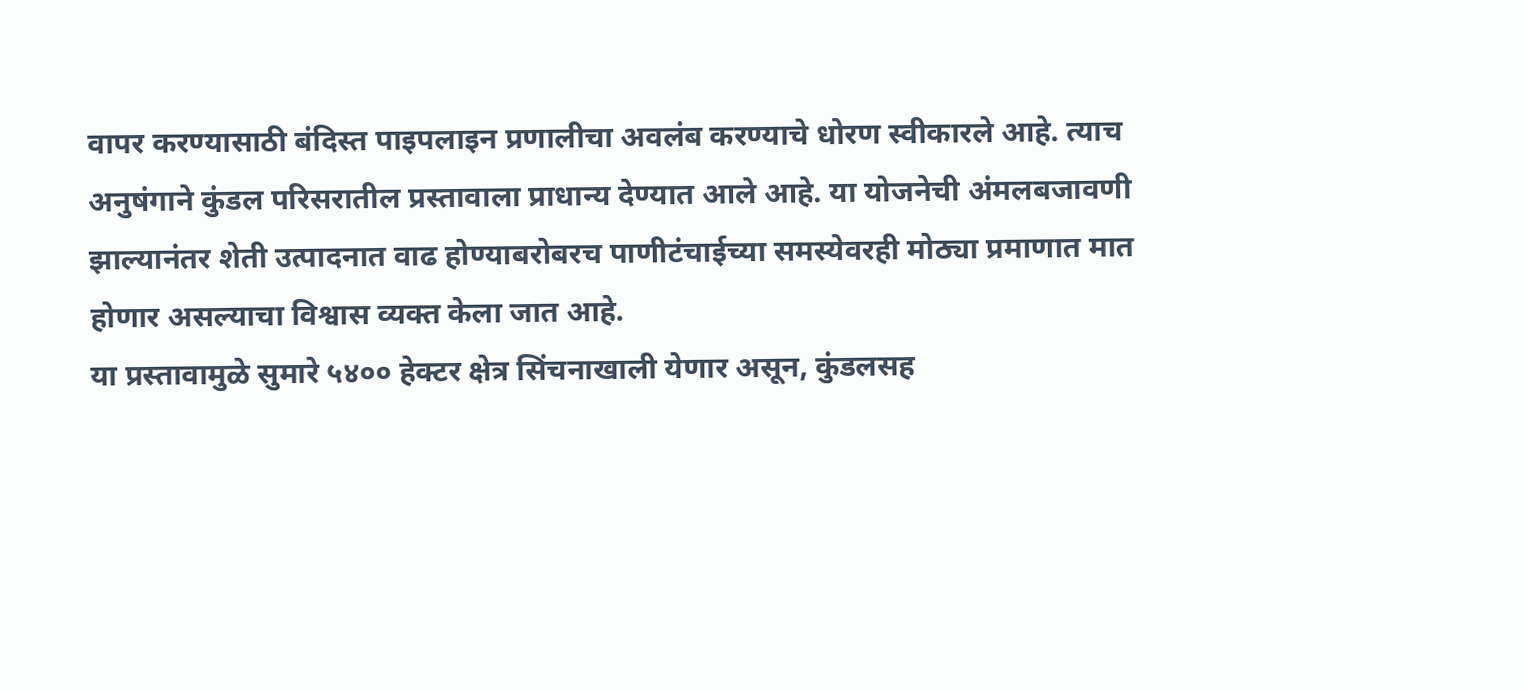वापर करण्यासाठी बंदिस्त पाइपलाइन प्रणालीचा अवलंब करण्याचे धोरण स्वीकारले आहे. त्याच अनुषंगाने कुंडल परिसरातील प्रस्तावाला प्राधान्य देण्यात आले आहे. या योजनेची अंमलबजावणी झाल्यानंतर शेती उत्पादनात वाढ होण्याबरोबरच पाणीटंचाईच्या समस्येवरही मोठ्या प्रमाणात मात होणार असल्याचा विश्वास व्यक्त केला जात आहे.
या प्रस्तावामुळे सुमारे ५४०० हेक्टर क्षेत्र सिंचनाखाली येणार असून, कुंडलसह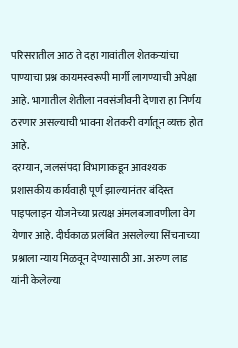परिसरातील आठ ते दहा गावांतील शेतकऱ्यांचा पाण्याचा प्रश्न कायमस्वरूपी मार्गी लागण्याची अपेक्षा आहे. भागातील शेतीला नवसंजीवनी देणारा हा निर्णय ठरणार असल्याची भावना शेतकरी वर्गातून व्यक्त होत आहे.
दरम्यान, जलसंपदा विभागाकडून आवश्यक प्रशासकीय कार्यवाही पूर्ण झाल्यानंतर बंदिस्त पाइपलाइन योजनेच्या प्रत्यक्ष अंमलबजावणीला वेग येणार आहे. दीर्घकाळ प्रलंबित असलेल्या सिंचनाच्या प्रश्नाला न्याय मिळवून देण्यासाठी आ. अरुण लाड यांनी केलेल्या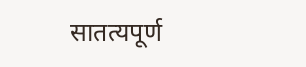सातत्यपूर्ण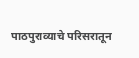पाठपुराव्याचे परिसरातून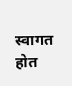स्वागत होत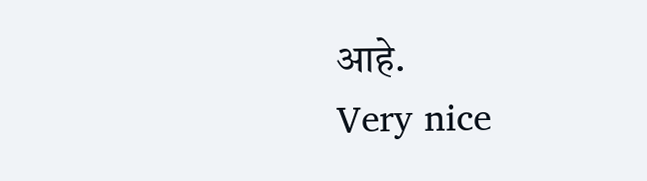आहे.
Very nice